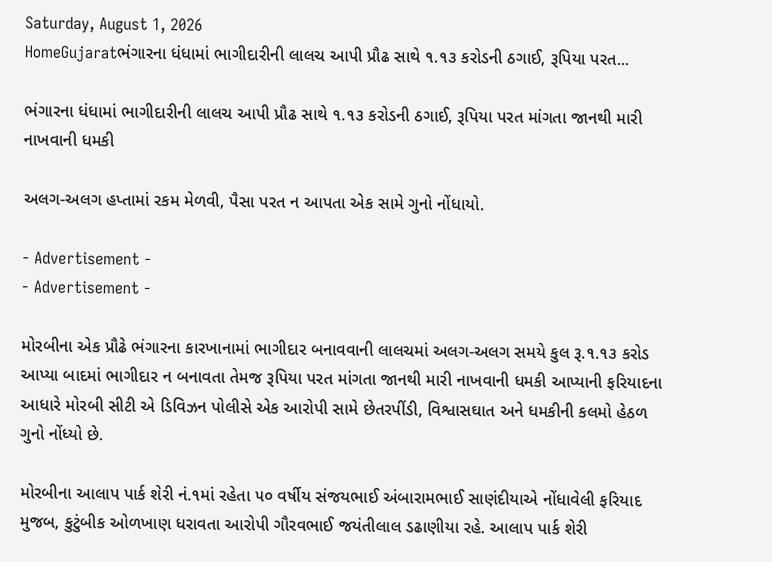Saturday, August 1, 2026
HomeGujaratભંગારના ધંધામાં ભાગીદારીની લાલચ આપી પ્રૌઢ સાથે ૧.૧૩ કરોડની ઠગાઈ, રૂપિયા પરત...

ભંગારના ધંધામાં ભાગીદારીની લાલચ આપી પ્રૌઢ સાથે ૧.૧૩ કરોડની ઠગાઈ, રૂપિયા પરત માંગતા જાનથી મારી નાખવાની ધમકી

અલગ-અલગ હપ્તામાં રકમ મેળવી, પૈસા પરત ન આપતા એક સામે ગુનો નોંધાયો.

- Advertisement -
- Advertisement -

મોરબીના એક પ્રૌઢે ભંગારના કારખાનામાં ભાગીદાર બનાવવાની લાલચમાં અલગ-અલગ સમયે કુલ રૂ.૧.૧૩ કરોડ આપ્યા બાદમાં ભાગીદાર ન બનાવતા તેમજ રૂપિયા પરત માંગતા જાનથી મારી નાખવાની ધમકી આપ્યાની ફરિયાદના આધારે મોરબી સીટી એ ડિવિઝન પોલીસે એક આરોપી સામે છેતરપીંડી, વિશ્વાસઘાત અને ધમકીની કલમો હેઠળ ગુનો નોંધ્યો છે.

મોરબીના આલાપ પાર્ક શેરી નં.૧માં રહેતા ૫૦ વર્ષીય સંજયભાઈ અંબારામભાઈ સાણંદીયાએ નોંધાવેલી ફરિયાદ મુજબ, કુટુંબીક ઓળખાણ ધરાવતા આરોપી ગૌરવભાઈ જયંતીલાલ ડઢાણીયા રહે. આલાપ પાર્ક શેરી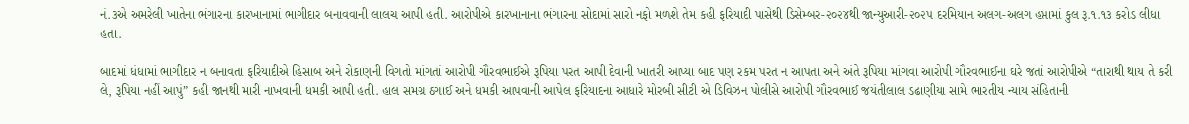નં.૩એ અમરેલી ખાતેના ભંગારના કારખાનામાં ભાગીદાર બનાવવાની લાલચ આપી હતી. આરોપીએ કારખાનાના ભંગારના સોદામાં સારો નફો મળશે તેમ કહી ફરિયાદી પાસેથી ડિસેમ્બર-૨૦૨૪થી જાન્યુઆરી-૨૦૨૫ દરમિયાન અલગ-અલગ હપ્તામાં કુલ રૂ.૧.૧૩ કરોડ લીધા હતા.

બાદમાં ધંધામાં ભાગીદાર ન બનાવતા ફરિયાદીએ હિસાબ અને રોકાણની વિગતો માંગતાં આરોપી ગૌરવભાઈએ રૂપિયા પરત આપી દેવાની ખાતરી આપ્યા બાદ પણ રકમ પરત ન આપતા અને અંતે રૂપિયા માંગવા આરોપી ગૌરવભાઈના ઘરે જતાં આરોપીએ “તારાથી થાય તે કરી લે, રૂપિયા નહીં આપું” કહી જાનથી મારી નાખવાની ધમકી આપી હતી. હાલ સમગ્ર ઠગાઈ અને ધમકી આપવાની આપેલ ફરિયાદના આધારે મોરબી સીટી એ ડિવિઝન પોલીસે આરોપી ગૌરવભાઈ જયંતીલાલ ડઢાણીયા સામે ભારતીય ન્યાય સંહિતાની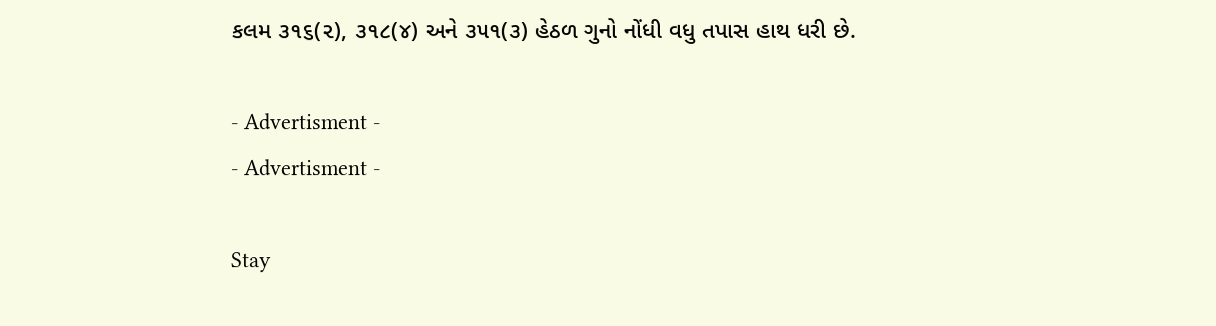કલમ ૩૧૬(૨), ૩૧૮(૪) અને ૩૫૧(૩) હેઠળ ગુનો નોંધી વધુ તપાસ હાથ ધરી છે.

- Advertisment -
- Advertisment -

Stay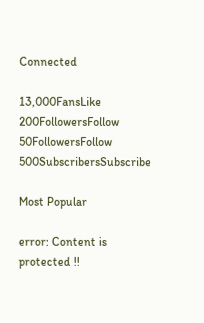Connected

13,000FansLike
200FollowersFollow
50FollowersFollow
500SubscribersSubscribe

Most Popular

error: Content is protected !!